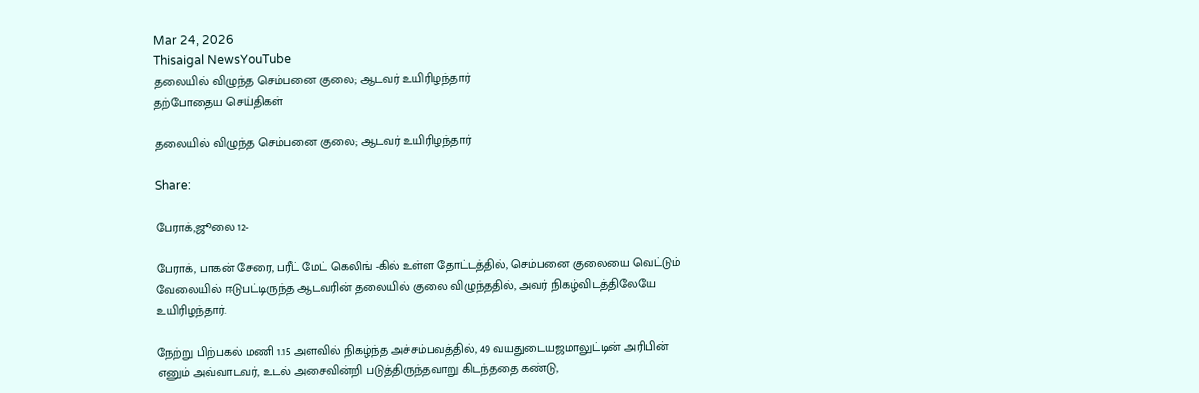Mar 24, 2026
Thisaigal NewsYouTube
தலையில் விழுந்த செம்பனை குலை; ஆடவர் உயிரிழந்தார்
தற்போதைய செய்திகள்

தலையில் விழுந்த செம்பனை குலை; ஆடவர் உயிரிழந்தார்

Share:

பேராக்,ஜூலை 12-

பேராக், பாகன் சேரை, பரீட் மேட் கெலிங் -கில் உள்ள தோட்டத்தில், செம்பனை குலையை வெட்டும் வேலையில் ஈடுபட்டிருந்த ஆடவரின் தலையில் குலை விழுந்ததில், அவர் நிகழ்விடத்திலேயே உயிரிழந்தார்.

நேற்று பிற்பகல் மணி 1.15 அளவில் நிகழ்ந்த அச்சம்பவத்தில், 49 வயதுடையஜமாலுட்டின் அரிபின் எனும் அவ்வாடவர், உடல் அசைவின்றி படுத்திருந்தவாறு கிடந்ததை கண்டு,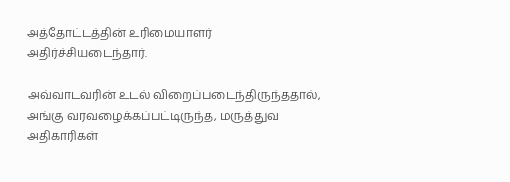அத்தோட்டத்தின் உரிமையாளர் அதிர்ச்சியடைந்தார்.

அவ்வாடவரின் உடல் விறைப்படைந்திருந்ததால், அங்கு வரவழைக்கப்பட்டிருந்த, மருத்துவ அதிகாரிகள்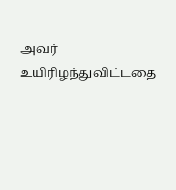அவர் உயிரிழந்துவிட்டதை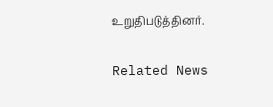உறுதிபடுத்தினர்.

Related News